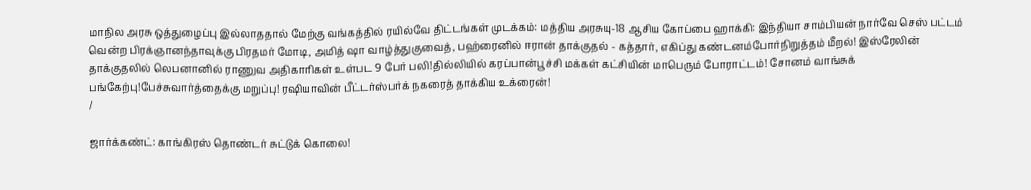மாநில அரசு ஒத்துழைப்பு இல்லாததால் மேற்கு வங்கத்தில் ரயில்வே திட்டங்கள் முடக்கம்: மத்திய அரசுயு-18 ஆசிய கோப்பை ஹாக்கி: இந்தியா சாம்பியன் நார்வே செஸ் பட்டம் வென்ற பிரக்ஞானந்தாவுக்கு பிரதமர் மோடி, அமித் ஷா வாழ்த்துகுவைத், பஹ்ரைனில் ஈரான் தாக்குதல் - கத்தார், எகிப்து கண்டனம்போர்நிறுத்தம் மீறல்! இஸ்ரேலின் தாக்குதலில் லெபனானில் ராணுவ அதிகாரிகள் உள்பட 9 பேர் பலி!தில்லியில் கரப்பான்பூச்சி மக்கள் கட்சியின் மாபெரும் போராட்டம்! சோனம் வாங்சுக் பங்கேற்பு!பேச்சுவார்த்தைக்கு மறுப்பு! ரஷியாவின் பீட்டர்ஸ்பர்க் நகரைத் தாக்கிய உக்ரைன்!
/

ஜார்க்கண்ட்: காங்கிரஸ் தொண்டர் சுட்டுக் கொலை!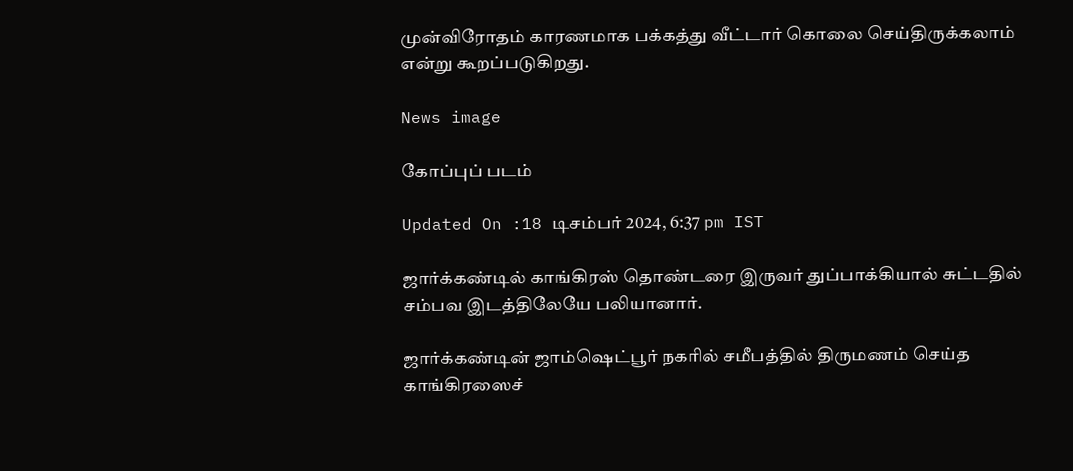முன்விரோதம் காரணமாக பக்கத்து வீட்டார் கொலை செய்திருக்கலாம் என்று கூறப்படுகிறது.

News image

கோப்புப் படம்

Updated On :18 டிசம்பர் 2024, 6:37 pm IST

ஜார்க்கண்டில் காங்கிரஸ் தொண்டரை இருவர் துப்பாக்கியால் சுட்டதில் சம்பவ இடத்திலேயே பலியானார்.

ஜார்க்கண்டின் ஜாம்ஷெட்பூர் நகரில் சமீபத்தில் திருமணம் செய்த காங்கிரஸைச்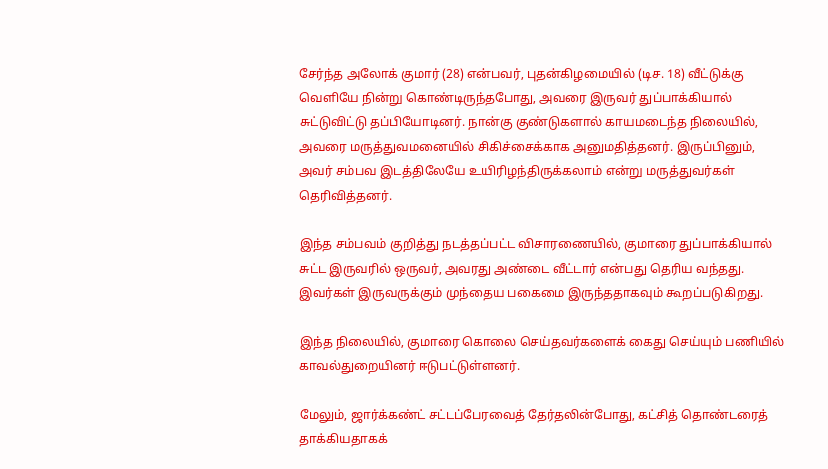சேர்ந்த அலோக் குமார் (28) என்பவர், புதன்கிழமையில் (டிச. 18) வீட்டுக்கு வெளியே நின்று கொண்டிருந்தபோது, அவரை இருவர் துப்பாக்கியால் சுட்டுவிட்டு தப்பியோடினர். நான்கு குண்டுகளால் காயமடைந்த நிலையில், அவரை மருத்துவமனையில் சிகிச்சைக்காக அனுமதித்தனர். இருப்பினும், அவர் சம்பவ இடத்திலேயே உயிரிழந்திருக்கலாம் என்று மருத்துவர்கள் தெரிவித்தனர்.

இந்த சம்பவம் குறித்து நடத்தப்பட்ட விசாரணையில், குமாரை துப்பாக்கியால் சுட்ட இருவரில் ஒருவர், அவரது அண்டை வீட்டார் என்பது தெரிய வந்தது. இவர்கள் இருவருக்கும் முந்தைய பகைமை இருந்ததாகவும் கூறப்படுகிறது.

இந்த நிலையில், குமாரை கொலை செய்தவர்களைக் கைது செய்யும் பணியில் காவல்துறையினர் ஈடுபட்டுள்ளனர்.

மேலும், ஜார்க்கண்ட் சட்டப்பேரவைத் தேர்தலின்போது, கட்சித் தொண்டரைத் தாக்கியதாகக்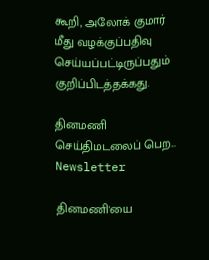கூறி, அலோக் குமார் மீது வழக்குப்பதிவு செய்யப்பட்டிருப்பதும் குறிப்பிடத்தக்கது.

தினமணி செய்திமடலைப் பெற... Newsletter

தினமணி'யை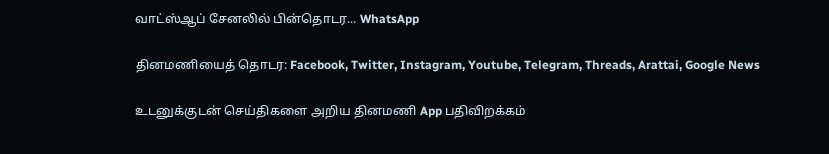வாட்ஸ்ஆப் சேனலில் பின்தொடர... WhatsApp

தினமணியைத் தொடர: Facebook, Twitter, Instagram, Youtube, Telegram, Threads, Arattai, Google News

உடனுக்குடன் செய்திகளை அறிய தினமணி App பதிவிறக்கம்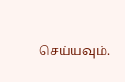செய்யவும்.